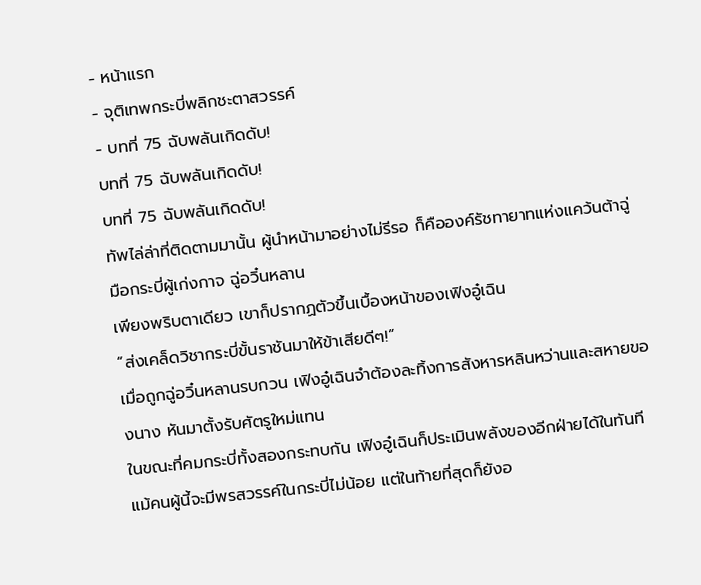- หน้าแรก
- จุติเทพกระบี่พลิกชะตาสวรรค์
- บทที่ 75 ฉับพลันเกิดดับ!
บทที่ 75 ฉับพลันเกิดดับ!
บทที่ 75 ฉับพลันเกิดดับ!
ทัพไล่ล่าที่ติดตามมานั้น ผู้นำหน้ามาอย่างไม่รีรอ ก็คือองค์รัชทายาทแห่งแคว้นต้าฉู่ มือกระบี่ผู้เก่งกาจ ฉู่อวิ๋นหลาน
เพียงพริบตาเดียว เขาก็ปรากฏตัวขึ้นเบื้องหน้าของเฟิงอู๋เฉิน
“ส่งเคล็ดวิชากระบี่ขั้นราชันมาให้ข้าเสียดีๆ!”
เมื่อถูกฉู่อวิ๋นหลานรบกวน เฟิงอู๋เฉินจำต้องละทิ้งการสังหารหลินหว่านและสหายของนาง หันมาตั้งรับศัตรูใหม่แทน
ในขณะที่คมกระบี่ทั้งสองกระทบกัน เฟิงอู๋เฉินก็ประเมินพลังของอีกฝ่ายได้ในทันที
แม้คนผู้นี้จะมีพรสวรรค์ในกระบี่ไม่น้อย แต่ในท้ายที่สุดก็ยังอ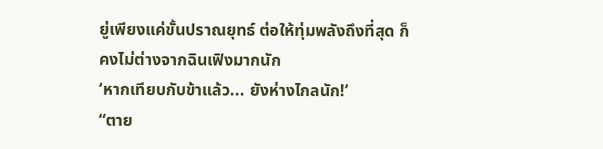ยู่เพียงแค่ขั้นปราณยุทธ์ ต่อให้ทุ่มพลังถึงที่สุด ก็คงไม่ต่างจากฉินเฟิงมากนัก
‘หากเทียบกับข้าแล้ว... ยังห่างไกลนัก!’
“ตาย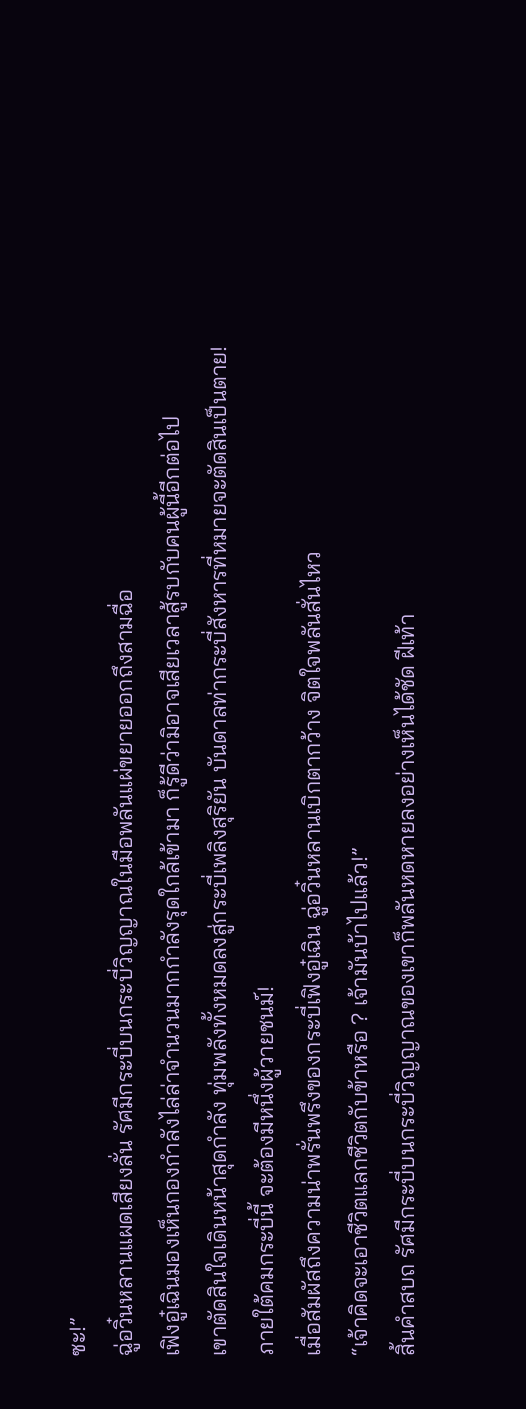ซะ!”
ฉู่อวิ๋นหลานแผดเสียงลั่น รัศมีกระบี่บนกระบี่วิญญาณในมือพลันแผ่ขยายออกถึงสามฉื่อ
เฟิงอู๋เฉินมองเห็นกองกำลังไล่ล่าจำนวนมากกำลังรุดใกล้เข้ามา ก็รู้ดีว่ามิอาจเสียเวลาสู้รบกับคนผู้นี้อีกต่อไป
เขาตัดสินใจเดินหน้าสุดกำลัง ทุ่มพลังทั้งหมดลงสู่กระบี่เพลิงสุริยัน บันดาลท่ากระบี่สังหารที่หมายจะตัดสินเป็นตาย!
ภายใต้คมกระบี่นี้ จะต้องมีหนึ่งผู้วายชนม์!
เมื่อสัมผัสถึงความน่าพรั่นพรึงของกระบี่เฟิงอู๋เฉิน ฉู่อวิ๋นหลานเบิกตากว้าง จิตใจพลันสั่นไหว
“เจ้าคิดจะเอาชีวิตแลกชีวิตกับข้าหรือ ? เจ้ามันบ้าไปแล้ว!”
สิ้นคำสบถ รัศมีกระบี่บนกระบี่วิญญาณของเขาก็พลันหดหายลงอย่างเห็นได้ชัด ฝีเท้า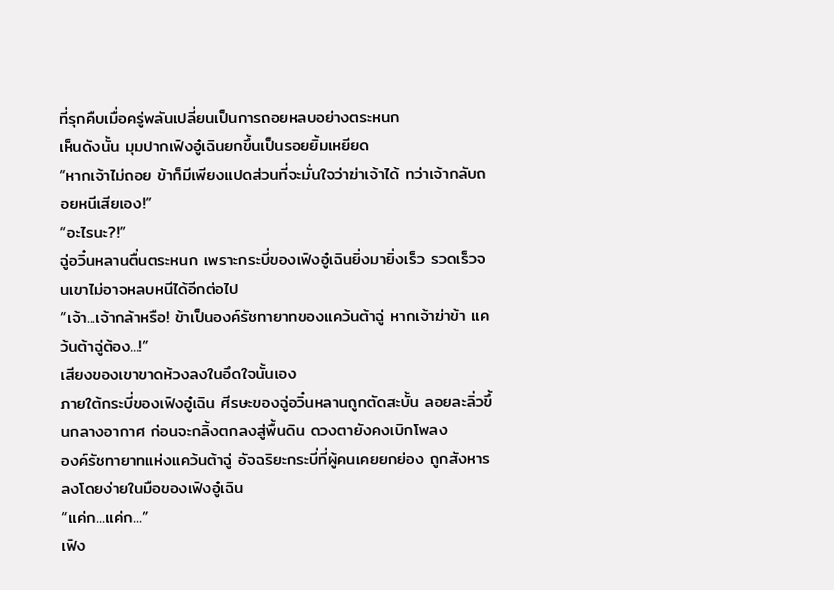ที่รุกคืบเมื่อครู่พลันเปลี่ยนเป็นการถอยหลบอย่างตระหนก
เห็นดังนั้น มุมปากเฟิงอู๋เฉินยกขึ้นเป็นรอยยิ้มเหยียด
“หากเจ้าไม่ถอย ข้าก็มีเพียงแปดส่วนที่จะมั่นใจว่าฆ่าเจ้าได้ ทว่าเจ้ากลับถอยหนีเสียเอง!”
“อะไรนะ?!”
ฉู่อวิ๋นหลานตื่นตระหนก เพราะกระบี่ของเฟิงอู๋เฉินยิ่งมายิ่งเร็ว รวดเร็วจนเขาไม่อาจหลบหนีได้อีกต่อไป
“เจ้า...เจ้ากล้าหรือ! ข้าเป็นองค์รัชทายาทของแคว้นต้าฉู่ หากเจ้าฆ่าข้า แคว้นต้าฉู่ต้อง...!”
เสียงของเขาขาดห้วงลงในอึดใจนั้นเอง
ภายใต้กระบี่ของเฟิงอู๋เฉิน ศีรษะของฉู่อวิ๋นหลานถูกตัดสะบั้น ลอยละลิ่วขึ้นกลางอากาศ ก่อนจะกลิ้งตกลงสู่พื้นดิน ดวงตายังคงเบิกโพลง
องค์รัชทายาทแห่งแคว้นต้าฉู่ อัจฉริยะกระบี่ที่ผู้คนเคยยกย่อง ถูกสังหารลงโดยง่ายในมือของเฟิงอู๋เฉิน
“แค่ก...แค่ก...”
เฟิง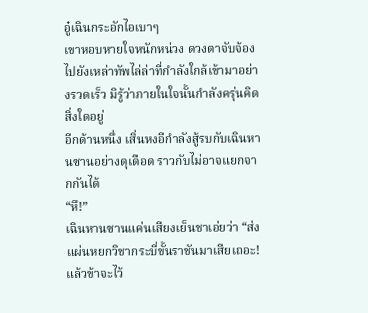อู๋เฉินกระอักไอเบาๆ
เขาหอบหายใจหนักหน่วง ดวงตาจับจ้องไปยังเหล่าทัพไล่ล่าที่กำลังใกล้เข้ามาอย่างรวดเร็ว มิรู้ว่าภายในใจนั้นกำลังครุ่นคิดสิ่งใดอยู่
อีกด้านหนึ่ง เสิ่นหงอีกำลังสู้รบกับเฉินหานซานอย่างดุเดือด ราวกับไม่อาจแยกจากกันได้
“หึ!”
เฉินหานซานแค่นเสียงเย็นชาเอ่ยว่า “ส่งแผ่นหยกวิชากระบี่ขั้นราชันมาเสียเถอะ! แล้วข้าจะไว้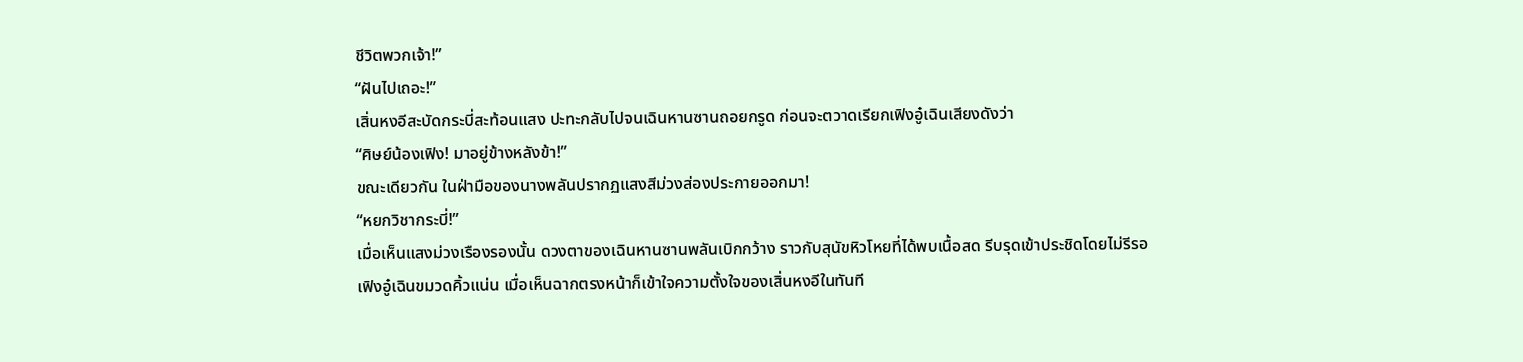ชีวิตพวกเจ้า!”
“ฝันไปเถอะ!”
เสิ่นหงอีสะบัดกระบี่สะท้อนแสง ปะทะกลับไปจนเฉินหานซานถอยกรูด ก่อนจะตวาดเรียกเฟิงอู๋เฉินเสียงดังว่า
“ศิษย์น้องเฟิง! มาอยู่ข้างหลังข้า!”
ขณะเดียวกัน ในฝ่ามือของนางพลันปรากฏแสงสีม่วงส่องประกายออกมา!
“หยกวิชากระบี่!”
เมื่อเห็นแสงม่วงเรืองรองนั้น ดวงตาของเฉินหานซานพลันเบิกกว้าง ราวกับสุนัขหิวโหยที่ได้พบเนื้อสด รีบรุดเข้าประชิดโดยไม่รีรอ
เฟิงอู๋เฉินขมวดคิ้วแน่น เมื่อเห็นฉากตรงหน้าก็เข้าใจความตั้งใจของเสิ่นหงอีในทันที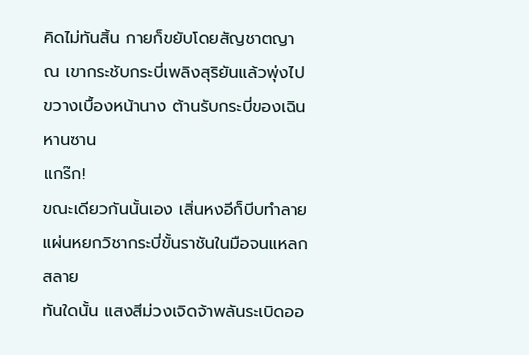คิดไม่ทันสิ้น กายก็ขยับโดยสัญชาตญาณ เขากระชับกระบี่เพลิงสุริยันแล้วพุ่งไปขวางเบื้องหน้านาง ต้านรับกระบี่ของเฉินหานซาน
แกร๊ก!
ขณะเดียวกันนั้นเอง เสิ่นหงอีก็บีบทำลายแผ่นหยกวิชากระบี่ขั้นราชันในมือจนแหลกสลาย
ทันใดนั้น แสงสีม่วงเจิดจ้าพลันระเบิดออ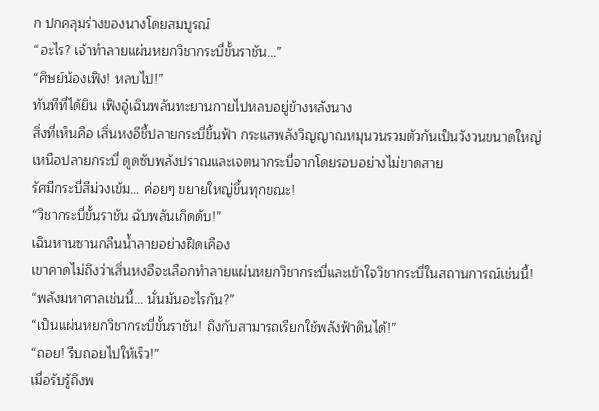ก ปกคลุมร่างของนางโดยสมบูรณ์
“อะไร? เจ้าทำลายแผ่นหยกวิชากระบี่ขั้นราชัน…”
“ศิษย์น้องเฟิง! หลบไป!”
ทันทีที่ได้ยิน เฟิงอู๋เฉินพลันทะยานกายไปหลบอยู่ข้างหลังนาง
สิ่งที่เห็นคือ เสิ่นหงอีชี้ปลายกระบี่ขึ้นฟ้า กระแสพลังวิญญาณหมุนวนรวมตัวกันเป็นวังวนขนาดใหญ่เหนือปลายกระบี่ ดูดซับพลังปราณและเจตนากระบี่จากโดยรอบอย่างไม่ขาดสาย
รัศมีกระบี่สีม่วงเข้ม… ค่อยๆ ขยายใหญ่ขึ้นทุกขณะ!
“วิชากระบี่ขั้นราชัน ฉับพลันเกิดดับ!”
เฉินหานซานกลืนน้ำลายอย่างฝืดเคือง
เขาคาดไม่ถึงว่าเสิ่นหงอีจะเลือกทำลายแผ่นหยกวิชากระบี่และเข้าใจวิชากระบี่ในสถานการณ์เช่นนี้!
“พลังมหาศาลเช่นนี้… นั่นมันอะไรกัน?”
“เป็นแผ่นหยกวิชากระบี่ขั้นราชัน! ถึงกับสามารถเรียกใช้พลังฟ้าดินได้!”
“ถอย! รีบถอยไปให้เร็ว!”
เมื่อรับรู้ถึงพ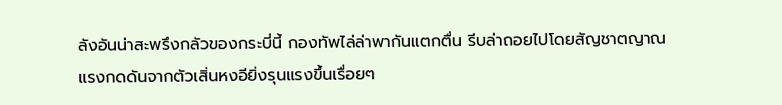ลังอันน่าสะพรึงกลัวของกระบี่นี้ กองทัพไล่ล่าพากันแตกตื่น รีบล่าถอยไปโดยสัญชาตญาณ
แรงกดดันจากตัวเสิ่นหงอียิ่งรุนแรงขึ้นเรื่อยๆ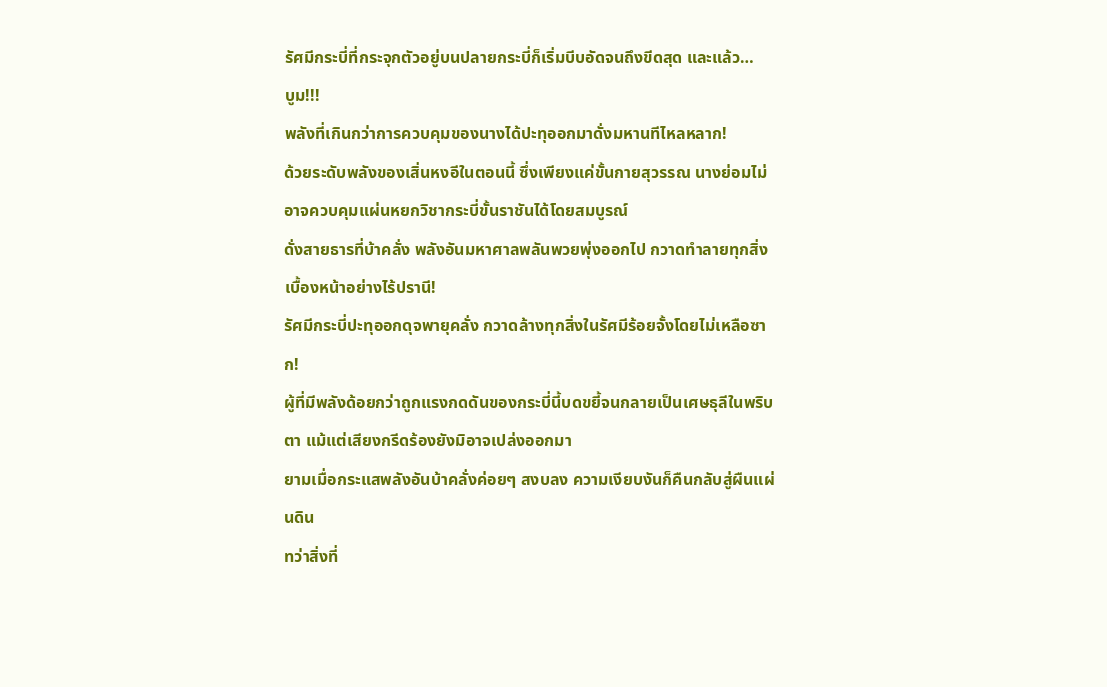รัศมีกระบี่ที่กระจุกตัวอยู่บนปลายกระบี่ก็เริ่มบีบอัดจนถึงขีดสุด และแล้ว…
บูม!!!
พลังที่เกินกว่าการควบคุมของนางได้ปะทุออกมาดั่งมหานทีไหลหลาก!
ด้วยระดับพลังของเสิ่นหงอีในตอนนี้ ซึ่งเพียงแค่ขั้นกายสุวรรณ นางย่อมไม่อาจควบคุมแผ่นหยกวิชากระบี่ขั้นราชันได้โดยสมบูรณ์
ดั่งสายธารที่บ้าคลั่ง พลังอันมหาศาลพลันพวยพุ่งออกไป กวาดทำลายทุกสิ่งเบื้องหน้าอย่างไร้ปรานี!
รัศมีกระบี่ปะทุออกดุจพายุคลั่ง กวาดล้างทุกสิ่งในรัศมีร้อยจั้งโดยไม่เหลือซาก!
ผู้ที่มีพลังด้อยกว่าถูกแรงกดดันของกระบี่นี้บดขยี้จนกลายเป็นเศษธุลีในพริบตา แม้แต่เสียงกรีดร้องยังมิอาจเปล่งออกมา
ยามเมื่อกระแสพลังอันบ้าคลั่งค่อยๆ สงบลง ความเงียบงันก็คืนกลับสู่ผืนแผ่นดิน
ทว่าสิ่งที่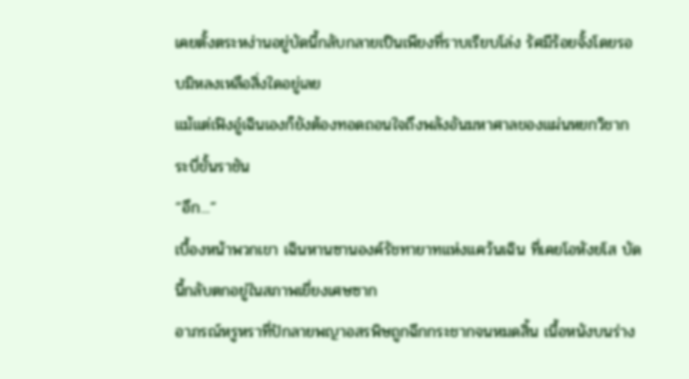เคยตั้งตระหง่านอยู่บัดนี้กลับกลายเป็นเพียงที่ราบเรียบโล่ง รัศมีร้อยจั้งโดยรอบมิหลงเหลือสิ่งใดอยู่เลย
แม้แต่เฟิงอู๋เฉินเองก็ยังต้องทอดถอนใจถึงพลังอันมหาศาลของแผ่นหยกวิชากระบี่ขั้นราชัน
“อึก...”
เบื้องหน้าพวกเขา เฉินหานซานองค์รัชทายาทแห่งแคว้นเฉิน ที่เคยโอหังยโส บัดนี้กลับตกอยู่ในสภาพเยี่ยงเศษซาก
อาภรณ์หรูหราที่ปักลายพญาอสรพิษถูกฉีกกระชากจนหมดสิ้น เนื้อหนังบนร่าง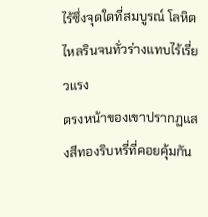ไร้ซึ่งจุดใดที่สมบูรณ์ โลหิตไหลรินจนทั่วร่างแทบไร้เรี่ยวแรง
ตรงหน้าของเขาปรากฏแสงสีทองริบหรี่ที่คอยคุ้มกัน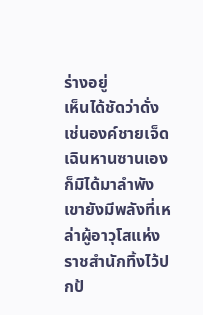ร่างอยู่
เห็นได้ชัดว่าดั่งเช่นองค์ชายเจ็ด เฉินหานซานเองก็มิได้มาลำพัง เขายังมีพลังที่เหล่าผู้อาวุโสแห่งราชสำนักทิ้งไว้ปกป้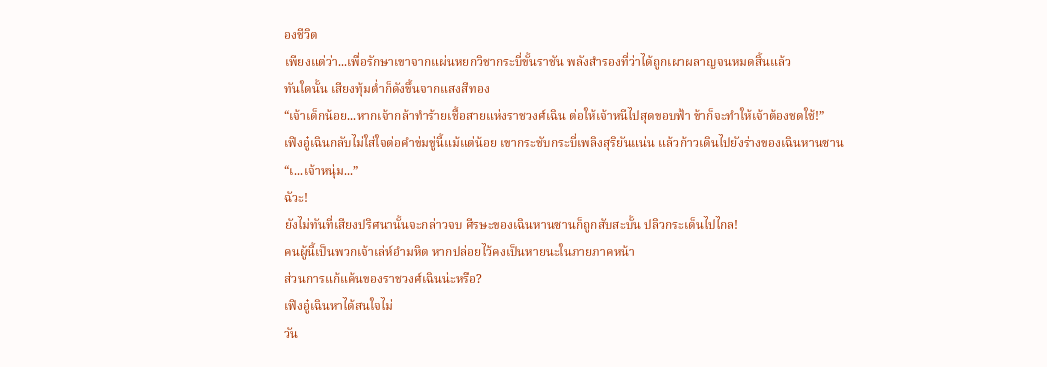องชีวิต
เพียงแต่ว่า...เพื่อรักษาเขาจากแผ่นหยกวิชากระบี่ขั้นราชัน พลังสำรองที่ว่าได้ถูกเผาผลาญจนหมดสิ้นแล้ว
ทันใดนั้น เสียงทุ้มต่ำก็ดังขึ้นจากแสงสีทอง
“เจ้าเด็กน้อย...หากเจ้ากล้าทำร้ายเชื้อสายแห่งราชวงศ์เฉิน ต่อให้เจ้าหนีไปสุดขอบฟ้า ข้าก็จะทำให้เจ้าต้องชดใช้!”
เฟิงอู๋เฉินกลับไม่ใส่ใจต่อคำข่มขู่นี้แม้แต่น้อย เขากระชับกระบี่เพลิงสุริยันแน่น แล้วก้าวเดินไปยังร่างของเฉินหานซาน
“เ...เจ้าหนุ่ม...”
ฉัวะ!
ยังไม่ทันที่เสียงปริศนานั้นจะกล่าวจบ ศีรษะของเฉินหานซานก็ถูกสับสะบั้น ปลิวกระเด็นไปไกล!
คนผู้นี้เป็นพวกเจ้าเล่ห์อำมหิต หากปล่อยไว้คงเป็นหายนะในภายภาคหน้า
ส่วนการแก้แค้นของราชวงศ์เฉินน่ะหรือ?
เฟิงอู๋เฉินหาได้สนใจไม่
วัน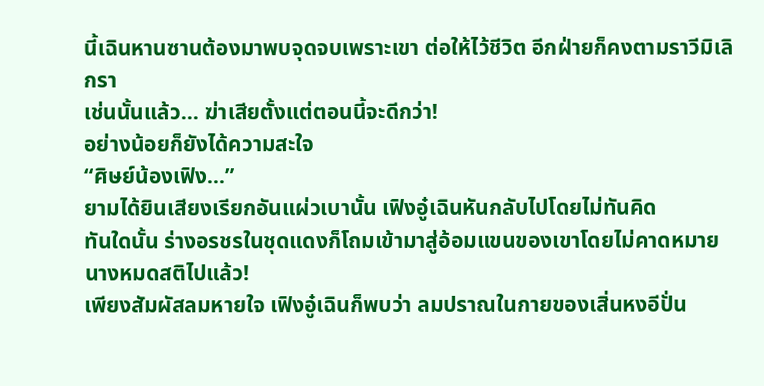นี้เฉินหานซานต้องมาพบจุดจบเพราะเขา ต่อให้ไว้ชีวิต อีกฝ่ายก็คงตามราวีมิเลิกรา
เช่นนั้นแล้ว... ฆ่าเสียตั้งแต่ตอนนี้จะดีกว่า!
อย่างน้อยก็ยังได้ความสะใจ
“ศิษย์น้องเฟิง...”
ยามได้ยินเสียงเรียกอันแผ่วเบานั้น เฟิงอู๋เฉินหันกลับไปโดยไม่ทันคิด
ทันใดนั้น ร่างอรชรในชุดแดงก็โถมเข้ามาสู่อ้อมแขนของเขาโดยไม่คาดหมาย นางหมดสติไปแล้ว!
เพียงสัมผัสลมหายใจ เฟิงอู๋เฉินก็พบว่า ลมปราณในกายของเสิ่นหงอีปั่น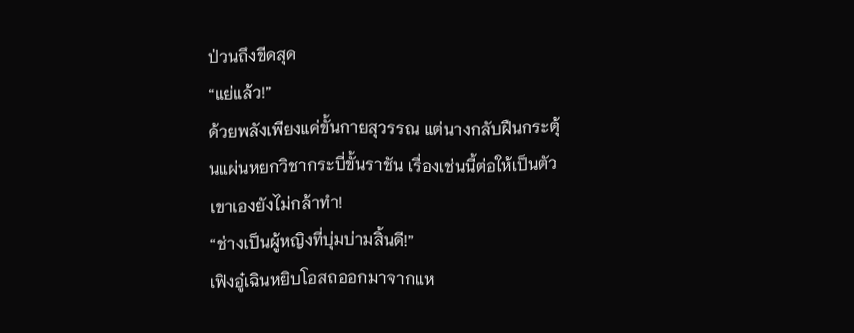ป่วนถึงขีดสุด
“แย่แล้ว!”
ด้วยพลังเพียงแค่ขั้นกายสุวรรณ แต่นางกลับฝืนกระตุ้นแผ่นหยกวิชากระบี่ขั้นราชัน เรื่องเช่นนี้ต่อให้เป็นตัวเขาเองยังไม่กล้าทำ!
“ช่างเป็นผู้หญิงที่บุ่มบ่ามสิ้นดี!”
เฟิงอู๋เฉินหยิบโอสถออกมาจากแห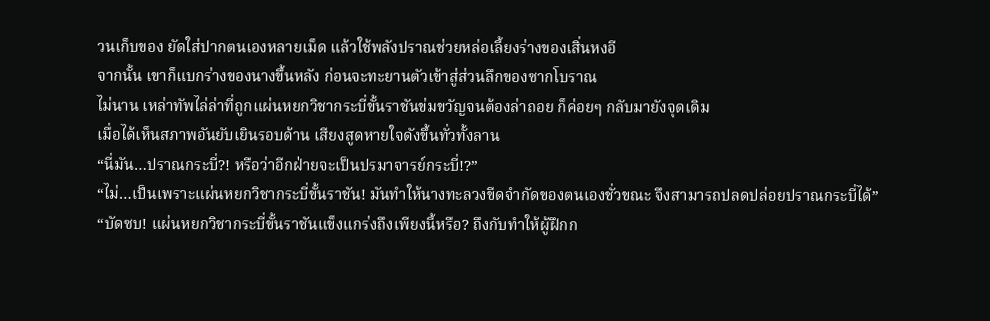วนเก็บของ ยัดใส่ปากตนเองหลายเม็ด แล้วใช้พลังปราณช่วยหล่อเลี้ยงร่างของเสิ่นหงอี
จากนั้น เขาก็แบกร่างของนางขึ้นหลัง ก่อนจะทะยานตัวเข้าสู่ส่วนลึกของซากโบราณ
ไม่นาน เหล่าทัพไล่ล่าที่ถูกแผ่นหยกวิชากระบี่ขั้นราชันข่มขวัญจนต้องล่าถอย ก็ค่อยๆ กลับมายังจุดเดิม
เมื่อได้เห็นสภาพอันยับเยินรอบด้าน เสียงสูดหายใจดังขึ้นทั่วทั้งลาน
“นี่มัน…ปราณกระบี่?! หรือว่าอีกฝ่ายจะเป็นปรมาจารย์กระบี่!?”
“ไม่…เป็นเพราะแผ่นหยกวิชากระบี่ขั้นราชัน! มันทำให้นางทะลวงขีดจำกัดของตนเองชั่วขณะ จึงสามารถปลดปล่อยปราณกระบี่ได้”
“บัดซบ! แผ่นหยกวิชากระบี่ขั้นราชันแข็งแกร่งถึงเพียงนี้หรือ? ถึงกับทำให้ผู้ฝึกก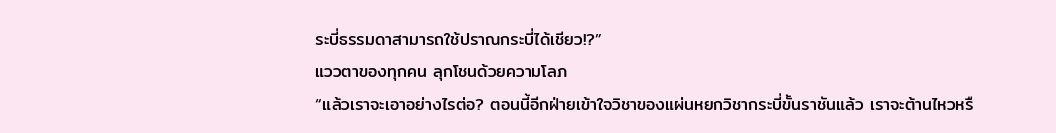ระบี่ธรรมดาสามารถใช้ปราณกระบี่ได้เชียว!?”
แววตาของทุกคน ลุกโชนด้วยความโลภ
“แล้วเราจะเอาอย่างไรต่อ? ตอนนี้อีกฝ่ายเข้าใจวิชาของแผ่นหยกวิชากระบี่ขั้นราชันแล้ว เราจะต้านไหวหรื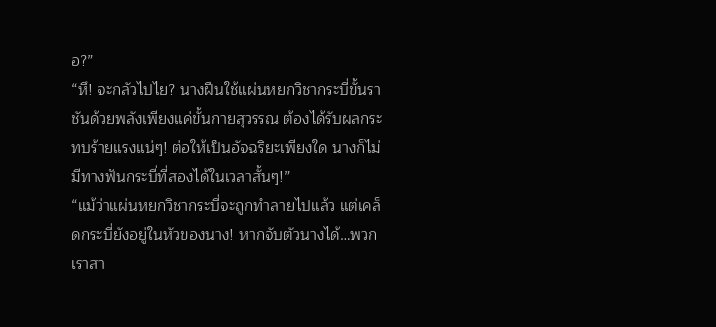อ?”
“หึ! จะกลัวไปไย? นางฝืนใช้แผ่นหยกวิชากระบี่ขั้นราชันด้วยพลังเพียงแค่ขั้นกายสุวรรณ ต้องได้รับผลกระทบร้ายแรงแน่ๆ! ต่อให้เป็นอัจฉริยะเพียงใด นางก็ไม่มีทางฟันกระบี่ที่สองได้ในเวลาสั้นๆ!”
“แม้ว่าแผ่นหยกวิชากระบี่จะถูกทำลายไปแล้ว แต่เคล็ดกระบี่ยังอยู่ในหัวของนาง! หากจับตัวนางได้…พวกเราสา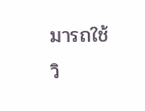มารถใช้วิ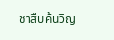ชาสืบค้นวิญ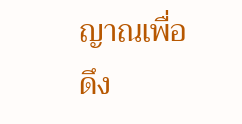ญาณเพื่อดึง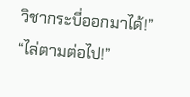วิชากระบี่ออกมาได้!”
“ไล่ตามต่อไป!”